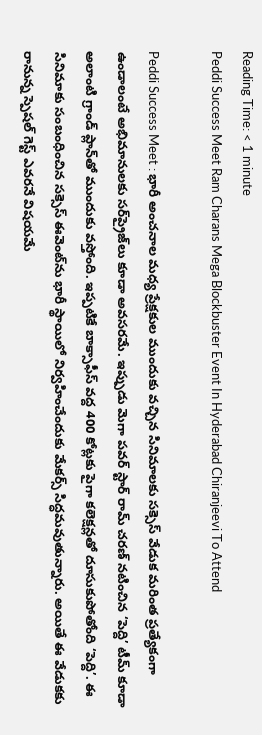Reading Time: < 1 minute
Peddi Success Meet Ram Charans Mega Blockbuster Event In Hyderabad Chiranjeevi To Attend

Peddi Success Meet : భారీ అంచనాల మధ్య ప్రేక్షకుల ముందుకు వచ్చిన సినిమాలకు సక్సెస్ వేడుక మరింత ప్రత్యేకంగా ఉండాలంటే అభిమానులకు సర్‌ప్రైజ్‌లు కూడా అవసరమే. ఇప్పుడు మెగా పవర్ స్టార్ రామ్ చరణ్ నటించిన ‘పెద్ది’ టీమ్ కూడా అలాంటి గ్రాండ్ ప్లాన్‌తో ముందుకు వస్తోంది. ఇప్పటికే బాక్సాఫీస్ వద్ద 400 కోట్లకు పైగా కలెక్షన్లతో దూసుకుపోతోంది ‘పెద్ది’. ఈ సినిమాకు సంబంధించిన సక్సెస్ ఈవెంట్‌ను భారీ స్థాయిలో నిర్వహించేందుకు మేకర్స్ సిద్ధమవుతున్నారు. అయితే ఈ వేడుకకు రానున్న స్పెషల్ గెస్ట్ ఎవరనే విషయమే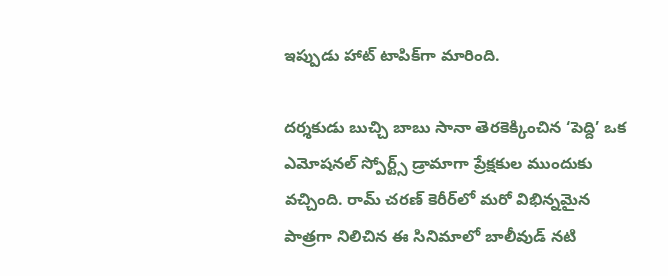ఇప్పుడు హాట్ టాపిక్‌గా మారింది.

దర్శకుడు బుచ్చి బాబు సానా తెరకెక్కించిన ‘పెద్ది’ ఒక ఎమోషనల్ స్పోర్ట్స్ డ్రామాగా ప్రేక్షకుల ముందుకు వచ్చింది. రామ్ చరణ్ కెరీర్‌లో మరో విభిన్నమైన పాత్రగా నిలిచిన ఈ సినిమాలో బాలీవుడ్ నటి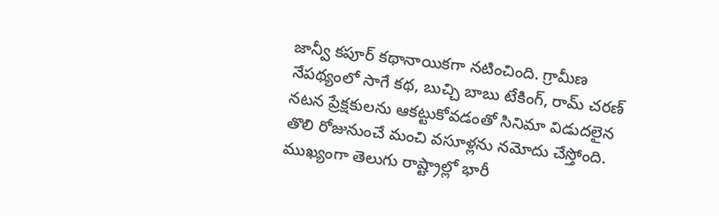జాన్వీ కపూర్ కథానాయికగా నటించింది. గ్రామీణ నేపథ్యంలో సాగే కథ, బుచ్చి బాబు టేకింగ్, రామ్ చరణ్ నటన ప్రేక్షకులను ఆకట్టుకోవడంతో సినిమా విడుదలైన తొలి రోజునుంచే మంచి వసూళ్లను నమోదు చేస్తోంది. ముఖ్యంగా తెలుగు రాష్ట్రాల్లో భారీ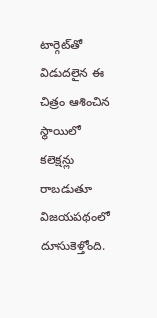టార్గెట్‌తో విడుదలైన ఈ చిత్రం ఆశించిన స్థాయిలో కలెక్షన్లు రాబడుతూ విజయపథంలో దూసుకెళ్తోంది.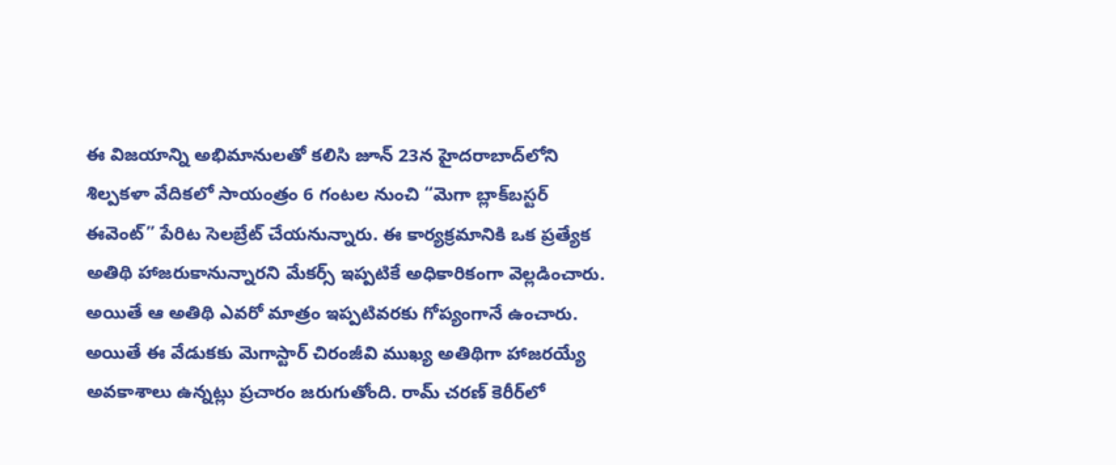ఈ విజయాన్ని అభిమానులతో కలిసి జూన్ 23న హైదరాబాద్‌లోని శిల్పకళా వేదికలో సాయంత్రం 6 గంటల నుంచి “మెగా బ్లాక్‌బస్టర్ ఈవెంట్” పేరిట సెలబ్రేట్ చేయనున్నారు. ఈ కార్యక్రమానికి ఒక ప్రత్యేక అతిథి హాజరుకానున్నారని మేకర్స్ ఇప్పటికే అధికారికంగా వెల్లడించారు. అయితే ఆ అతిథి ఎవరో మాత్రం ఇప్పటివరకు గోప్యంగానే ఉంచారు. అయితే ఈ వేడుకకు మెగాస్టార్ చిరంజీవి ముఖ్య అతిథిగా హాజరయ్యే అవకాశాలు ఉన్నట్లు ప్రచారం జరుగుతోంది. రామ్ చరణ్ కెరీర్‌లో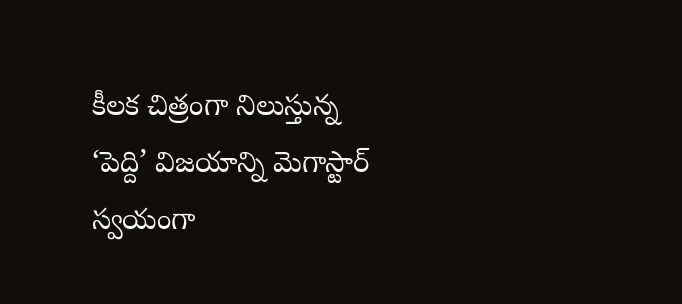కీలక చిత్రంగా నిలుస్తున్న ‘పెద్ది’ విజయాన్ని మెగాస్టార్ స్వయంగా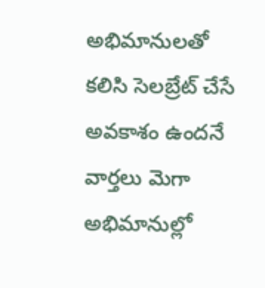అభిమానులతో కలిసి సెలబ్రేట్ చేసే అవకాశం ఉందనే వార్తలు మెగా అభిమానుల్లో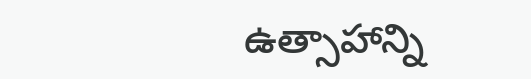ఉత్సాహాన్ని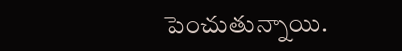పెంచుతున్నాయి.